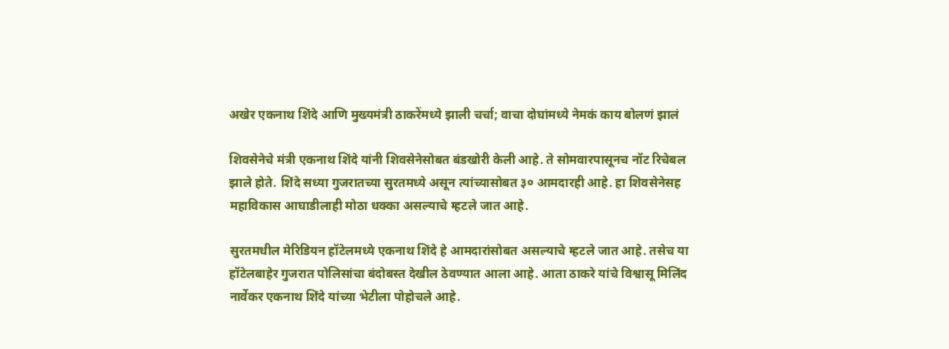अखेर एकनाथ शिंदे आणि मुख्यमंत्री ठाकरेंमध्ये झाली चर्चा; वाचा दोघांमध्ये नेमकं काय बोलणं झालं

शिवसेनेचे मंत्री एकनाथ शिंदे यांनी शिवसेनेसोबत बंडखोरी केली आहे. ते सोमवारपासूनच नॉट रिचेबल झाले होते. शिंदे सध्या गुजरातच्या सुरतमध्ये असून त्यांच्यासोबत ३० आमदारही आहे. हा शिवसेनेसह महाविकास आघाडीलाही मोठा धक्का असल्याचे म्हटले जात आहे.

सुरतमधील मेरिडियन हॉटेलमध्ये एकनाथ शिंदे हे आमदारांसोबत असल्याचे म्हटले जात आहे. तसेच या हॉटेलबाहेर गुजरात पोलिसांचा बंदोबस्त देखील ठेवण्यात आला आहे. आता ठाकरे यांचे विश्वासू मिलिंद नार्वेकर एकनाथ शिंदे यांच्या भेटीला पोहोचले आहे.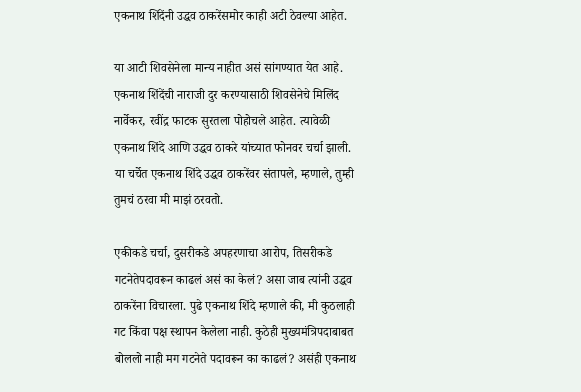एकनाथ शिंदेंनी उद्धव ठाकरेंसमोर काही अटी ठेवल्या आहेत.

या आटी शिवसेनेला मान्य नाहीत असं सांगण्यात येत आहे. एकनाथ शिंदेंची नाराजी दुर करण्यासाठी शिवसेनेचे मिलिंद नार्वेकर, रवींद्र फाटक सुरतला पोहोचले आहेत. त्यावेळी एकनाथ शिंदे आणि उद्धव ठाकरे यांच्यात फोनवर चर्चा झाली. या चर्चेत एकनाथ शिंदे उद्धव ठाकरेंवर संतापले, म्हणाले, तुम्ही तुमचं ठरवा मी माझं ठरवतो.

एकीकडे चर्चा, दुसरीकडे अपहरणाचा आरोप, तिसरीकडे गटनेतेपदावरून काढलं असं का केलं? असा जाब त्यांनी उद्धव ठाकरेंना विचारला. पुढे एकनाथ शिंदे म्हणाले की, मी कुठलाही गट किंवा पक्ष स्थापन केलेला नाही. कुठेही मुख्यमंत्रिपदाबाबत बोललो नाही मग गटनेते पदावरून का काढलं? असंही एकनाथ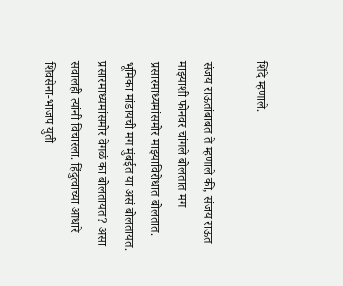शिंदे म्हणाले.

संजय राऊतांबाबत ते म्हणाले की, संजय राऊत माझ्याशी फोनवर चांगले बोलतात मग प्रसारमाध्यमांसमोर माझ्याविरोधात बोलतात. भूमिका मांडायची मग मुंबईत या असं बोलतायत. प्रसारमाध्यमांसमोर वेगळं का बोलतायत? असा सवालही त्यांनी विचारला. हिंदुत्वाच्या आधारे शिवसेना-भाजप युती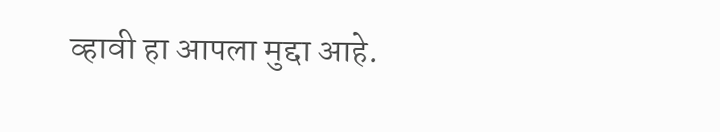व्हावी हा आपला मुद्दा आहे.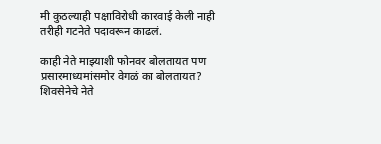मी कुठल्याही पक्षाविरोधी कारवाई केली नाही तरीही गटनेते पदावरून काढलं.

काही नेते माझ्याशी फोनवर बोलतायत पण प्रसारमाध्यमांसमोर वेगळं का बोलतायत? शिवसेनेचे नेते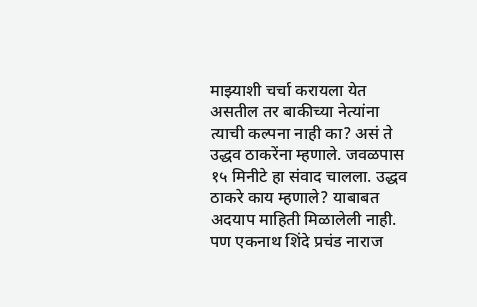माझ्याशी चर्चा करायला येत असतील तर बाकीच्या नेत्यांना त्याची कल्पना नाही का? असं ते उद्धव ठाकरेंना म्हणाले. जवळपास १५ मिनीटे हा संवाद चालला. उद्धव ठाकरे काय म्हणाले? याबाबत अदयाप माहिती मिळालेली नाही. पण एकनाथ शिंदे प्रचंड नाराज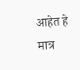आहेत हे मात्र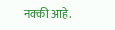नक्की आहे.